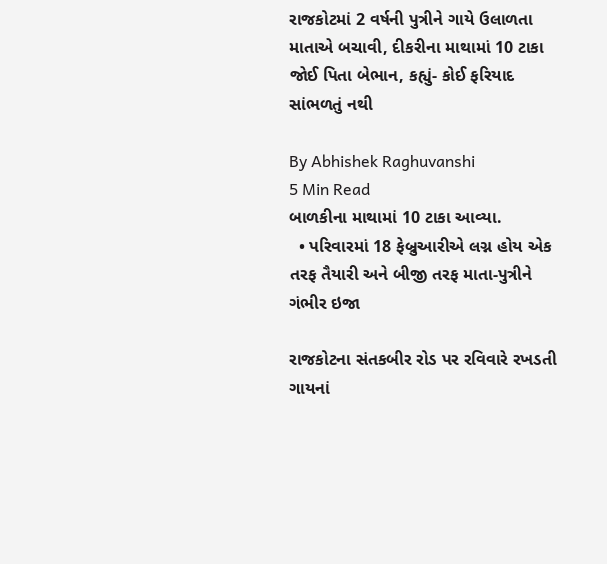રાજકોટમાં 2 વર્ષની પુત્રીને ગાયે ઉલાળતા માતાએ બચાવી, દીકરીના માથામાં 10 ટાકા જોઈ પિતા બેભાન, કહ્યું- કોઈ ફરિયાદ સાંભળતું નથી

By Abhishek Raghuvanshi
5 Min Read
બાળકીના માથામાં 10 ટાકા આવ્યા.
  • પરિવારમાં 18 ફેબ્રુઆરીએ લગ્ન હોય એક તરફ તૈયારી અને બીજી તરફ માતા-પુત્રીને ગંભીર ઇજા

રાજકોટના સંતકબીર રોડ પર રવિવારે રખડતી ગાયનાં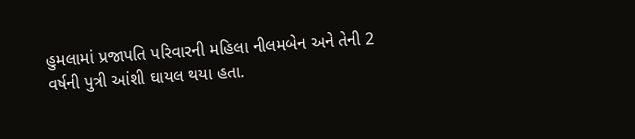હુમલામાં પ્રજાપતિ પરિવારની મહિલા નીલમબેન અને તેની 2 વર્ષની પુત્રી આંશી ઘાયલ થયા હતા.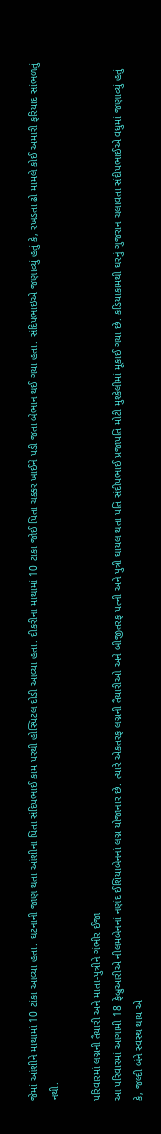જેમાં આંશીને માથામાં 10 ટાંકા આવ્યા હતા. ઘટનાની જાણ થતા આંશીના પિતા સંદિપભાઈ કામ પરથી હોસ્પિટલ દોડી આવ્યા હતા. દીકરીના માથામાં 10 ટાકા જોઈ પિતા ચક્કર ખાઈને પડી જતા બેભાન થઈ ગયા હતા. સંદિપભાઇએ જણાવ્યું હતું કે, રખડતા ઢો મામલે કોઈ અમારી ફરિયાદ સાંભળતું નથી.

પરિવારમાં લગ્નની તૈયારી અને માતા-પુત્રીને ગંભીર ઈજા
આ પરિવારમાં આગામી 18 ફેબ્રુઆરીએ નીલમબેનનાં નણંદ ઈશિયાબેનનાં લગ્ન યોજાનાર છે. ત્યારે એકતરફ લગ્નની તૈયારીઓ અને બીજીતરફ પત્ની અને પુત્રી ઘાયલ થતા પતિ સંદીપભાઈ પ્રજાપતિ મોટી મુશ્કેલીમાં મૂકાઈ ગયા છે. કડિયાકામથી ઘરનું ગુજરાન ચલાવતા સંદીપભાઈએ વધુમાં જણાવ્યું હતું કે, જલ્દી બંને સ્વસ્થ થાય એ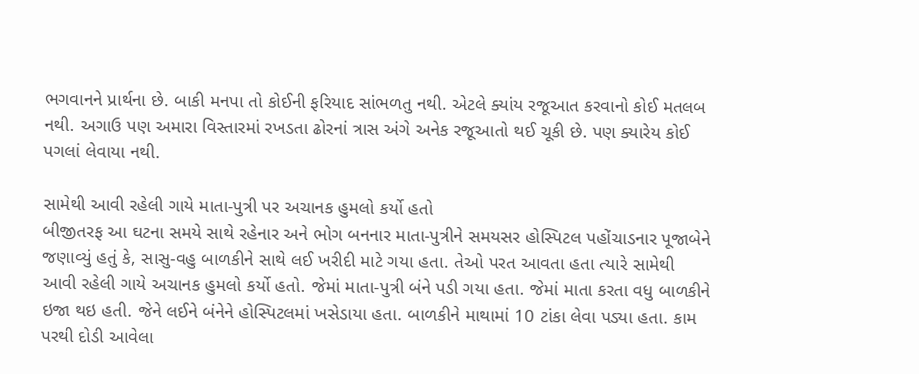ભગવાનને પ્રાર્થના છે. બાકી મનપા તો કોઈની ફરિયાદ સાંભળતુ નથી. એટલે ક્યાંય રજૂઆત કરવાનો કોઈ મતલબ નથી. અગાઉ પણ અમારા વિસ્તારમાં રખડતા ઢોરનાં ત્રાસ અંગે અનેક રજૂઆતો થઈ ચૂકી છે. પણ ક્યારેય કોઈ પગલાં લેવાયા નથી.

સામેથી આવી રહેલી ગાયે માતા-પુત્રી પર અચાનક હુમલો કર્યો હતો
બીજીતરફ આ ઘટના સમયે સાથે રહેનાર અને ભોગ બનનાર માતા-પુત્રીને સમયસર હોસ્પિટલ પહોંચાડનાર પૂજાબેને જણાવ્યું હતું કે, સાસુ-વહુ બાળકીને સાથે લઈ ખરીદી માટે ગયા હતા. તેઓ પરત આવતા હતા ત્યારે સામેથી આવી રહેલી ગાયે અચાનક હુમલો કર્યો હતો. જેમાં માતા-પુત્રી બંને પડી ગયા હતા. જેમાં માતા કરતા વધુ બાળકીને ઇજા થઇ હતી. જેને લઈને બંનેને હોસ્પિટલમાં ખસેડાયા હતા. બાળકીને માથામાં 10 ટાંકા લેવા પડ્યા હતા. કામ પરથી દોડી આવેલા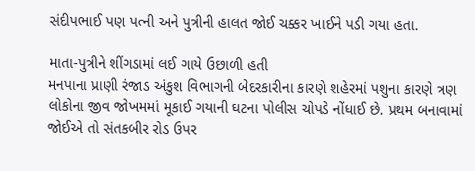સંદીપભાઈ પણ પત્ની અને પુત્રીની હાલત જોઈ ચક્કર ખાઈને પડી ગયા હતા.

માતા-પુત્રીને શીંગડામાં લઈ ગાયે ઉછાળી હતી
મનપાના પ્રાણી રંજાડ અંકુશ વિભાગની બેદરકારીના કારણે શહેરમાં પશુના કારણે ત્રણ લોકોના જીવ જોખમમાં મૂકાઈ ગયાની ઘટના પોલીસ ચોપડે નોંધાઈ છે. પ્રથમ બનાવામાં જોઈએ તો સંતકબીર રોડ ઉપર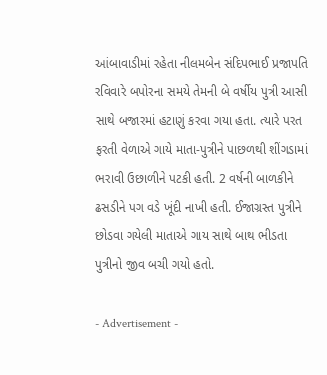આંબાવાડીમાં રહેતા નીલમબેન સંદિપભાઈ પ્રજાપતિ રવિવારે બપોરના સમયે તેમની બે વર્ષીય પુત્રી આસી સાથે બજારમાં હટાણું કરવા ગયા હતા. ત્યારે પરત ફરતી વેળાએ ગાયે માતા-પુત્રીને પાછળથી શીંગડામાં ભરાવી ઉછાળીને પટકી હતી. 2 વર્ષની બાળકીને ઢસડીને પગ વડે ખૂંદી નાખી હતી. ઈજાગ્રસ્ત પુત્રીને છોડવા ગયેલી માતાએ ગાય સાથે બાથ ભીડતા પુત્રીનો જીવ બચી ગયો હતો.

- Advertisement -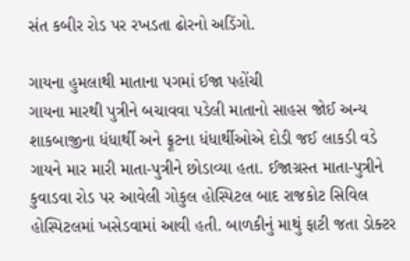સંત કબીર રોડ પર રખડતા ઢોરનો અડિંગો.

ગાયના હુમલાથી માતાના પગમાં ઈજા પહોંચી
ગાયના મારથી પુત્રીને બચાવવા પડેલી માતાનો સાહસ જોઈ અન્ય શાકબાજીના ધંધાર્થી અને ફ્રૂટના ધંધાર્થીઓએ દોડી જઈ લાકડી વડે ગાયને માર મારી માતા-પુત્રીને છોડાવ્યા હતા. ઈજાગ્રસ્ત માતા-પુત્રીને કુવાડવા રોડ પર આવેલી ગોકુલ હોસ્પિટલ બાદ રાજકોટ સિવિલ હોસ્પિટલમાં ખસેડવામાં આવી હતી. બાળકીનું માથું ફાટી જતા ડોક્ટર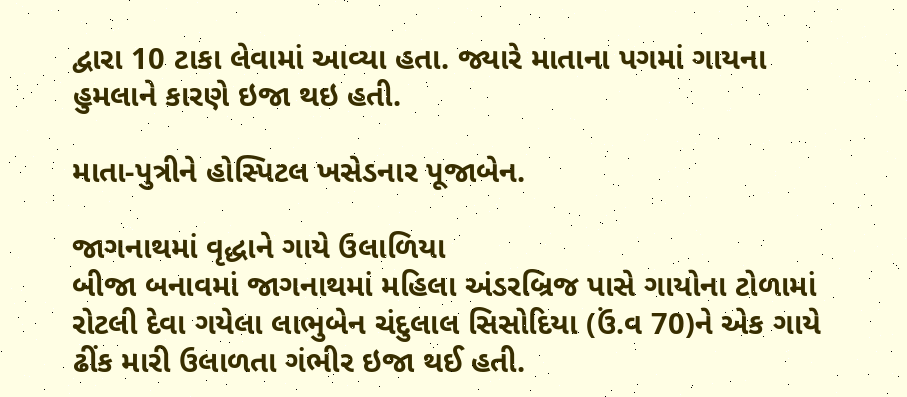દ્વારા 10 ટાકા લેવામાં આવ્યા હતા. જ્યારે માતાના પગમાં ગાયના હુમલાને કારણે ઇજા થઇ હતી.

માતા-પુત્રીને હોસ્પિટલ ખસેડનાર પૂજાબેન.

જાગનાથમાં વૃદ્ધાને ગાયે ઉલાળિયા
બીજા બનાવમાં જાગનાથમાં મહિલા અંડરબ્રિજ પાસે ગાયોના ટોળામાં રોટલી દેવા ગયેલા લાભુબેન ચંદુલાલ સિસોદિયા (ઉં.વ 70)ને એક ગાયે ઢીંક મારી ઉલાળતા ગંભીર ઇજા થઈ હતી.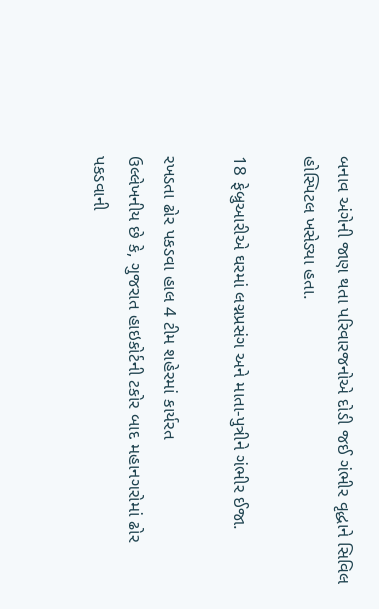બનાવ અંગેની જાણ થતા પરિવારજનોએ દોડી જઈ ગંભીર વૃદ્ધાને સિવિલ હોસ્પિટલ ખસેડ્યા હતા.

18 ફેબ્રુઆરીએ ઘરમાં લગ્નપ્રસંગ અને માતા-પુત્રીને ગંભીર ઈજા.

રખડતા ઢોર પકડવા હાલ 4 ટીમ શહેરમાં કાર્યરત
ઉલ્લેખનીય છે કે, ગુજરાત હાઇકોર્ટની ટકોર બાદ મહાનગરોમાં ઢોર પકડવાની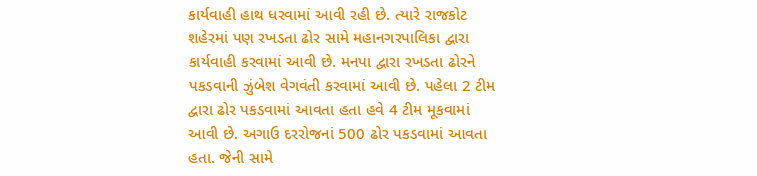કાર્યવાહી હાથ ધરવામાં આવી રહી છે. ત્યારે રાજકોટ શહેરમાં પણ રખડતા ઢોર સામે મહાનગરપાલિકા દ્વારા કાર્યવાહી કરવામાં આવી છે. મનપા દ્વારા રખડતા ઢોરને પકડવાની ઝુંબેશ વેગવંતી કરવામાં આવી છે. પહેલા 2 ટીમ દ્વારા ઢોર પકડવામાં આવતા હતા હવે 4 ટીમ મૂકવામાં આવી છે. અગાઉ દરરોજનાં 500 ઢોર પકડવામાં આવતા હતા. જેની સામે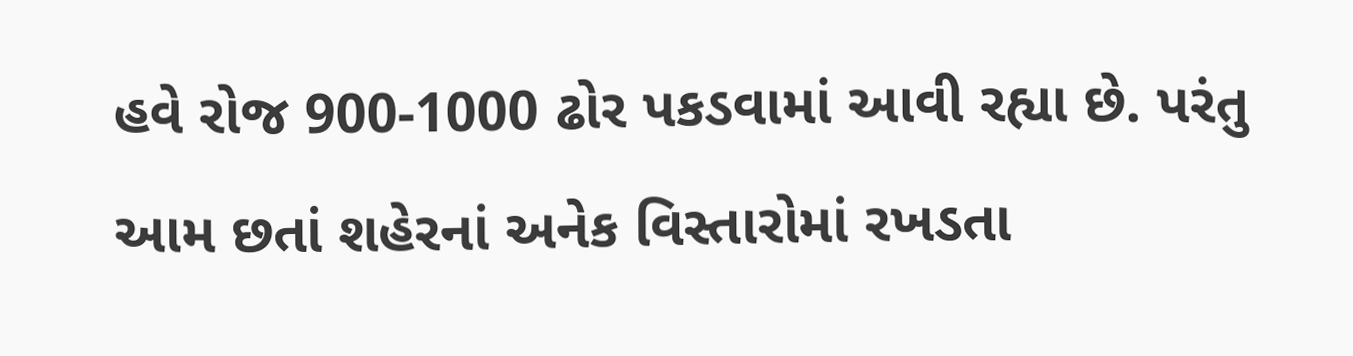હવે રોજ 900-1000 ઢોર પકડવામાં આવી રહ્યા છે. પરંતુ આમ છતાં શહેરનાં અનેક વિસ્તારોમાં રખડતા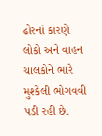ઢોરનાં કારણે લોકો અને વાહન ચાલકોને ભારે મુશ્કેલી ભોગવવી પડી રહી છે.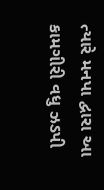ત્યારે મનપા દ્વારા આ કામગીરી વધુ ઝડપી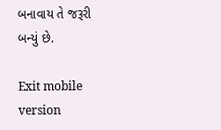બનાવાય તે જરૂરી બન્યું છે.

Exit mobile version